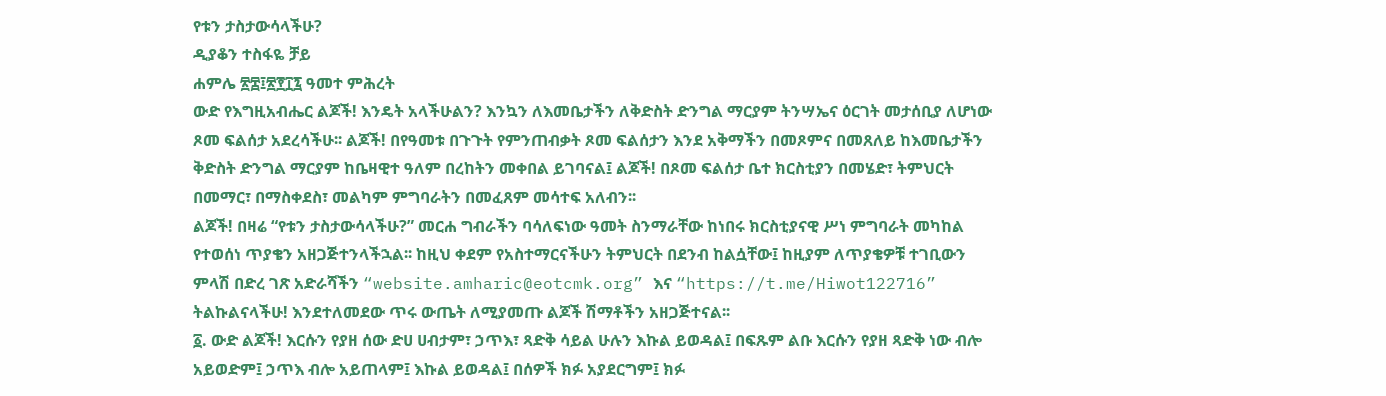የቱን ታስታውሳላችሁ?
ዲያቆን ተስፋዬ ቻይ
ሐምሌ ፳፰፤፳፻፲፯ ዓመተ ምሕረት
ውድ የእግዚአብሔር ልጆች! እንዴት አላችሁልን? እንኳን ለእመቤታችን ለቅድስት ድንግል ማርያም ትንሣኤና ዕርገት መታሰቢያ ለሆነው ጾመ ፍልሰታ አደረሳችሁ፡፡ ልጆች! በየዓመቱ በጉጉት የምንጠብቃት ጾመ ፍልሰታን እንደ አቅማችን በመጾምና በመጸለይ ከእመቤታችን ቅድስት ድንግል ማርያም ከቤዛዊተ ዓለም በረከትን መቀበል ይገባናል፤ ልጆች! በጾመ ፍልሰታ ቤተ ክርስቲያን በመሄድ፣ ትምህርት በመማር፣ በማስቀደስ፣ መልካም ምግባራትን በመፈጸም መሳተፍ አለብን፡፡
ልጆች! በዛሬ “የቱን ታስታውሳላችሁ?” መርሐ ግብራችን ባሳለፍነው ዓመት ስንማራቸው ከነበሩ ክርስቲያናዊ ሥነ ምግባራት መካከል የተወሰነ ጥያቄን አዘጋጅተንላችኋል፡፡ ከዚህ ቀደም የአስተማርናችሁን ትምህርት በደንብ ከልሷቸው፤ ከዚያም ለጥያቄዎቹ ተገቢውን ምላሽ በድረ ገጽ አድራሻችን “website.amharic@eotcmk.org” እና “https://t.me/Hiwot122716” ትልኩልናላችሁ! እንደተለመደው ጥሩ ውጤት ለሚያመጡ ልጆች ሽማቶችን አዘጋጅተናል፡፡
፩. ውድ ልጆች! እርሱን የያዘ ሰው ድሀ ሀብታም፣ ኃጥእ፣ ጻድቅ ሳይል ሁሉን እኩል ይወዳል፤ በፍጹም ልቡ እርሱን የያዘ ጻድቅ ነው ብሎ አይወድም፤ ኃጥእ ብሎ አይጠላም፤ እኩል ይወዳል፤ በሰዎች ክፉ አያደርግም፤ ክፉ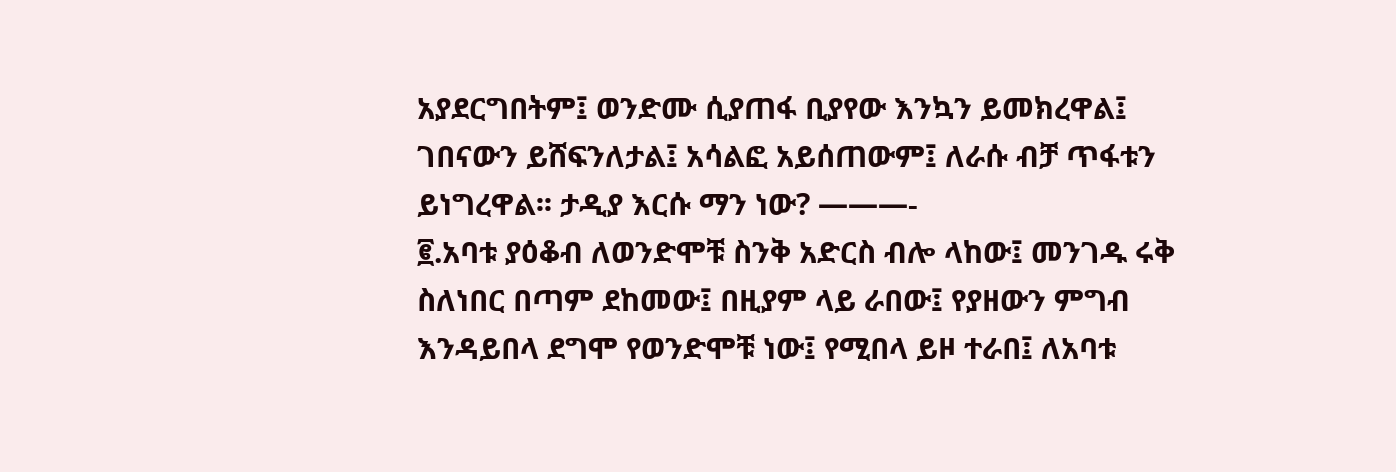አያደርግበትም፤ ወንድሙ ሲያጠፋ ቢያየው እንኳን ይመክረዋል፤ ገበናውን ይሸፍንለታል፤ አሳልፎ አይሰጠውም፤ ለራሱ ብቻ ጥፋቱን ይነግረዋል፡፡ ታዲያ እርሱ ማን ነው? ———-
፪.አባቱ ያዕቆብ ለወንድሞቹ ስንቅ አድርስ ብሎ ላከው፤ መንገዱ ሩቅ ስለነበር በጣም ደከመው፤ በዚያም ላይ ራበው፤ የያዘውን ምግብ እንዳይበላ ደግሞ የወንድሞቹ ነው፤ የሚበላ ይዞ ተራበ፤ ለአባቱ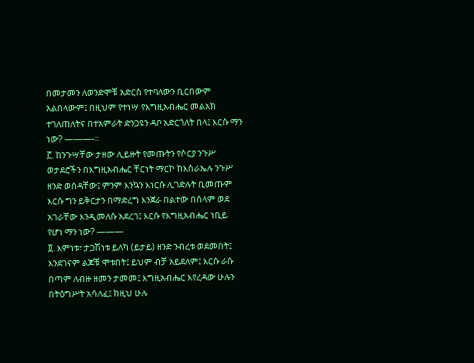በመታመን ለወንድሞቹ አድርስ የተባለውን ቢርበውም አልበላውም፤ በዚህም የተነሣ የእግዚአብሔር መልአክ ተገለጠለትና በተአምራት ድንጋዩን ዳቦ አድርጎለት በላ፤ እርሱ ማን ነው? ———-፡፡
፫. ከንጉሣቸው ታዘው ሊይዙት የመጡትን የሶርያ ንጉሥ ወታደሮችን በእግዚአብሔር ቸርነት ማርኮ ከእስራኤሉ ንጉሥ ዘንድ ወሰዳቸው፤ ምንም እንኳን እነርሱ ሊገድሉት ቢመጡም እርሱ ግን ይቅርታን በማድረግ እንጀራ በልተው በሰላም ወደ አገራቸው እንዲመለሱ አደረገ፤ እርሱ የእግዚአብሔር ነቢይ የሆነ ማን ነው? ———
፬. እምነቱ፣ ታጋሽነቱ ይለካ (ይታይ) ዘንድ ንብረቱ ወደመበት፤ እንደገናም ልጆቹ ሞቱበት፤ ይህም ብቻ አይደለም፤ እርሱ ራሱ በጣም ለብዙ ዘመን ታመመ፤ እግዚአብሔር እየረዳው ሁሉን በትዕግሥት አሳለፈ፤ ከዚህ ሁሉ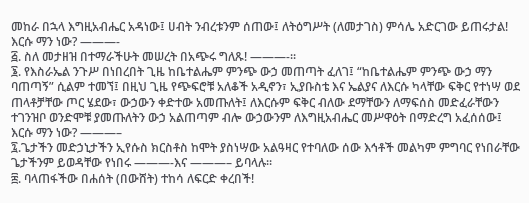መከራ በኋላ እግዚአብሔር አዳነው፤ ሀብት ንብረቱንም ሰጠው፤ ለትዕግሥት (ለመታገስ) ምሳሌ አድርገው ይጠሩታል! እርሱ ማን ነው? ———-
፭. ስለ መታዘዝ በተማራችሁት መሠረት በአጭሩ ግለጹ! ———-፡፡
፮. የእስራኤል ንጉሥ በነበረበት ጊዜ ከቤተልሔም ምንጭ ውኃ መጠጣት ፈለገ፤ “ከቤተልሔም ምንጭ ውኃ ማን ባጠጣኝ” ሲልም ተመኘ፤ በዚህ ጊዜ የጭፍሮቹ አለቆች አዲኖን፣ ኢያቡስቴ እና ኤልያና ለእርሱ ካላቸው ፍቅር የተነሣ ወደ ጠላቶቻቸው ጦር ሄደው፣ ውኃውን ቀድተው አመጡለት፤ ለእርሱም ፍቅር ብለው ደማቸውን ለማፍሰስ መድፈራቸውን ተገንዝቦ ወንድሞቹ ያመጡለትን ውኃ አልጠጣም ብሎ ውኃውንም ለእግዚአብሔር መሥዋዕት በማድረግ አፈሰሰው፤ እርሱ ማን ነው? ———–
፯.ጌታችን መድኃኒታችን ኢየሱስ ክርስቶስ ከሞት ያስነሣው አልዓዛር የተባለው ሰው እኅቶች መልካም ምግባር የነበራቸው ጌታችንም ይወዳቸው የነበሩ ———-እና ———– ይባላሉ፡፡
፰. ባላጠፋችው በሐሰት (በውሸት) ተከሳ ለፍርድ ቀረበች!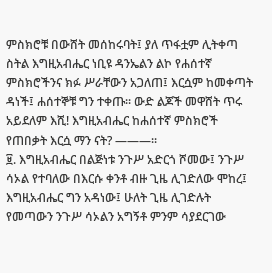ምስክሮቹ በውሸት መሰከሩባት፤ ያለ ጥፋቷም ሊትቀጣ ስትል እግዚአብሔር ነቢዩ ዳንኤልን ልኮ የሐሰተኛ ምስክሮችንና ክፉ ሥራቸውን አጋለጠ፤ እርሷም ከመቀጣት ዳነች፤ ሐሰተኞቹ ግን ተቀጡ፡፡ ውድ ልጆች መዋሸት ጥሩ አይደለም እሺ! እግዚአብሔር ከሐሰተኛ ምስክሮች የጠበቃት እርሷ ማን ናት? ———፡፡
፱. እግዚአብሔር በልጅነቱ ንጉሥ አድርጎ ሾመው፤ ንጉሥ ሳኦል የተባለው በእርሱ ቀንቶ ብዙ ጊዜ ሊገድለው ሞከረ፤ እግዚአብሔር ግን አዳነው፤ ሁለት ጊዜ ሊገድሉት የመጣውን ንጉሥ ሳኦልን አግኝቶ ምንም ሳያደርገው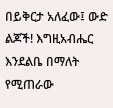በይቅርታ አለፈው፤ ውድ ልጆች! እግዚአብሔር እንደልቤ በማለት የሚጠራው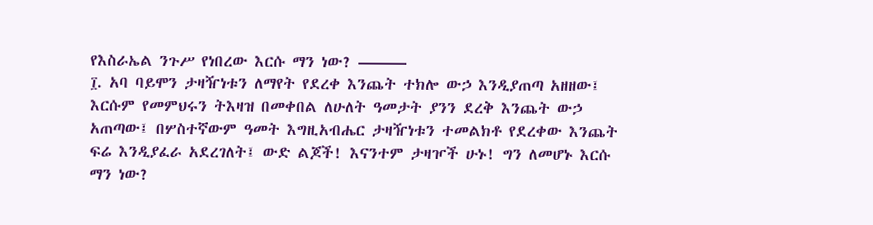የእስራኤል ንጉሥ የነበረው እርሱ ማን ነው? ———
፲. አባ ባይሞን ታዛዥነቱን ለማየት የደረቀ እንጨት ተክሎ ውኃ እንዲያጠጣ አዘዘው፤ እርሱም የመምህሩን ትእዛዝ በመቀበል ለሁለት ዓመታት ያንን ደረቅ እንጨት ውኃ አጠጣው፤ በሦስተኛውም ዓመት እግዚአብሔር ታዛዥነቱን ተመልክቶ የደረቀው እንጨት ፍሬ እንዲያፈራ አደረገለት፤ ውድ ልጆች! እናንተም ታዛዦች ሁኑ! ግን ለመሆኑ እርሱ ማን ነው?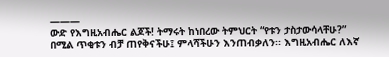———
ውድ የእግዚአብሔር ልጆች! ትማሩት ከነበረው ትምህርት “የቱን ታስታውሳላቸሁ?” በሚል ጥቂቱን ብቻ ጠየቅናችሁ፤ ምላሻችሁን እንጠብቃለን፡፡ እግዚአብሔር ለእኛ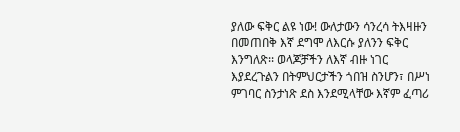ያለው ፍቅር ልዩ ነው! ውለታውን ሳንረሳ ትእዛዙን በመጠበቅ እኛ ደግሞ ለእርሱ ያለንን ፍቅር እንግለጽ፡፡ ወላጆቻችን ለእኛ ብዙ ነገር እያደረጉልን በትምህርታችን ጎበዝ ስንሆን፣ በሥነ ምገባር ስንታነጽ ደስ እንደሚላቸው እኛም ፈጣሪ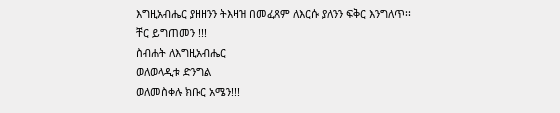እግዚአብሔር ያዘዘንን ትእዛዝ በመፈጸም ለእርሱ ያለንን ፍቅር እንግለጥ፡፡
ቸር ይግጠመን !!!
ስብሐት ለእግዚአብሔር
ወለወላዲቱ ድንግል
ወለመስቀሉ ክቡር አሜን!!!